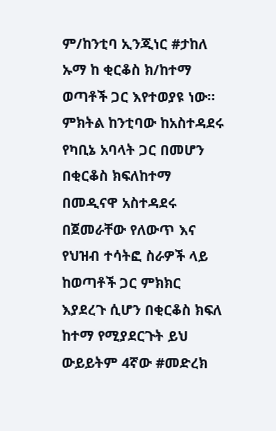ም/ከንቲባ ኢንጂነር #ታከለ ኡማ ከ ቂርቆስ ክ/ከተማ ወጣቶች ጋር እየተወያዩ ነው።
ምክትል ከንቲባው ከአስተዳደሩ የካቢኔ አባላት ጋር በመሆን በቂርቆስ ክፍለከተማ በመዲናዋ አስተዳደሩ በጀመራቸው የለውጥ እና የህዝብ ተሳትፎ ስራዎች ላይ ከወጣቶች ጋር ምክክር እያደረጉ ሲሆን በቂርቆስ ክፍለ ከተማ የሚያደርጉት ይህ ውይይትም 4ኛው #መድረክ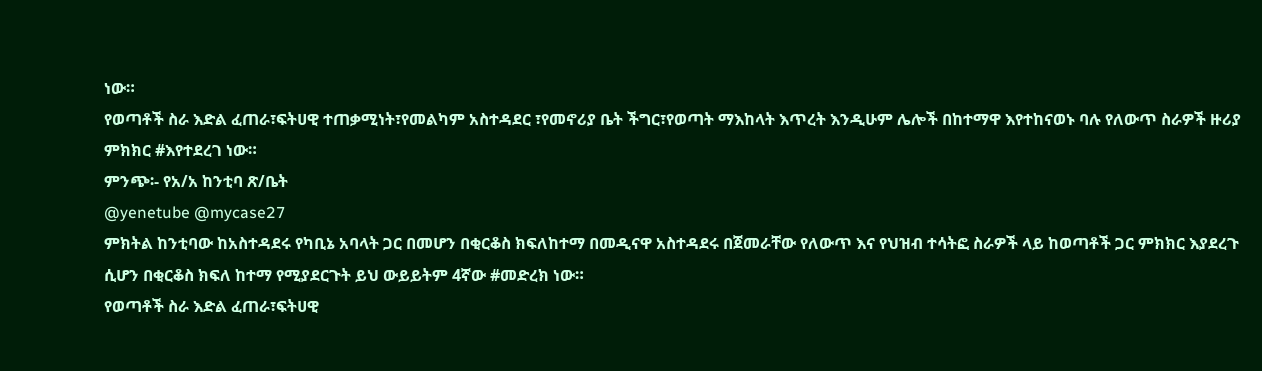ነው።
የወጣቶች ስራ እድል ፈጠራ፣ፍትሀዊ ተጠቃሚነት፣የመልካም አስተዳደር ፣የመኖሪያ ቤት ችግር፣የወጣት ማእከላት እጥረት እንዲሁም ሌሎች በከተማዋ እየተከናወኑ ባሉ የለውጥ ስራዎች ዙሪያ ምክክር #እየተደረገ ነው።
ምንጭ፡- የአ/አ ከንቲባ ጽ/ቤት
@yenetube @mycase27
ምክትል ከንቲባው ከአስተዳደሩ የካቢኔ አባላት ጋር በመሆን በቂርቆስ ክፍለከተማ በመዲናዋ አስተዳደሩ በጀመራቸው የለውጥ እና የህዝብ ተሳትፎ ስራዎች ላይ ከወጣቶች ጋር ምክክር እያደረጉ ሲሆን በቂርቆስ ክፍለ ከተማ የሚያደርጉት ይህ ውይይትም 4ኛው #መድረክ ነው።
የወጣቶች ስራ እድል ፈጠራ፣ፍትሀዊ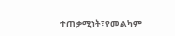ተጠቃሚነት፣የመልካም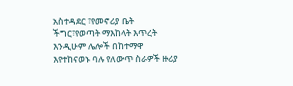አስተዳደር ፣የመኖሪያ ቤት ችግር፣የወጣት ማእከላት እጥረት እንዲሁም ሌሎች በከተማዋ እየተከናወኑ ባሉ የለውጥ ስራዎች ዙሪያ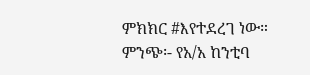ምክክር #እየተደረገ ነው።
ምንጭ፡- የአ/አ ከንቲባ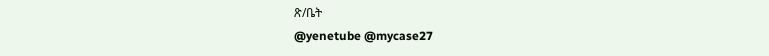ጽ/ቤት
@yenetube @mycase27